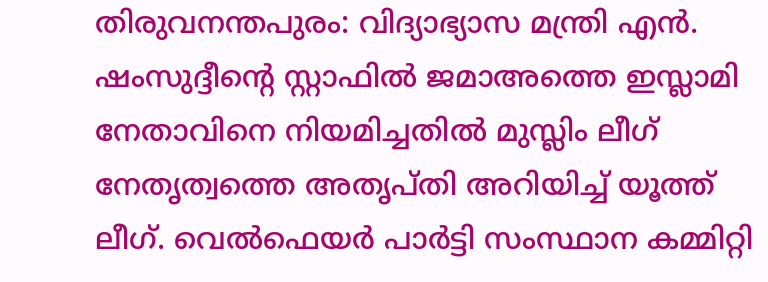തിരുവനന്തപുരം: വിദ്യാഭ്യാസ മന്ത്രി എൻ. ഷംസുദ്ദീന്റെ സ്റ്റാഫിൽ ജമാഅത്തെ ഇസ്ലാമി നേതാവിനെ നിയമിച്ചതിൽ മുസ്ലിം ലീഗ് നേതൃത്വത്തെ അതൃപ്തി അറിയിച്ച് യൂത്ത് ലീഗ്. വെൽഫെയർ പാർട്ടി സംസ്ഥാന കമ്മിറ്റി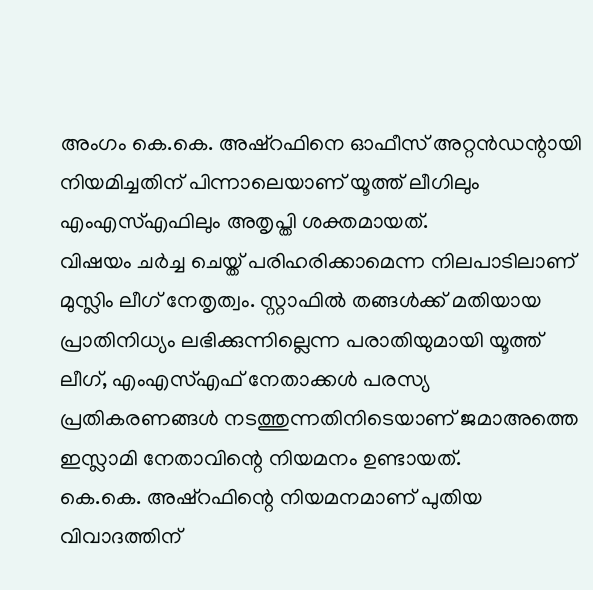അംഗം കെ.കെ. അഷ്റഫിനെ ഓഫീസ് അറ്റൻഡന്റായി നിയമിച്ചതിന് പിന്നാലെയാണ് യൂത്ത് ലീഗിലും എംഎസ്എഫിലും അതൃപ്തി ശക്തമായത്.
വിഷയം ചർച്ച ചെയ്ത് പരിഹരിക്കാമെന്ന നിലപാടിലാണ് മുസ്ലിം ലീഗ് നേതൃത്വം. സ്റ്റാഫിൽ തങ്ങൾക്ക് മതിയായ പ്രാതിനിധ്യം ലഭിക്കുന്നില്ലെന്ന പരാതിയുമായി യൂത്ത് ലീഗ്, എംഎസ്എഫ് നേതാക്കൾ പരസ്യ പ്രതികരണങ്ങൾ നടത്തുന്നതിനിടെയാണ് ജമാഅത്തെ ഇസ്ലാമി നേതാവിന്റെ നിയമനം ഉണ്ടായത്.
കെ.കെ. അഷ്റഫിന്റെ നിയമനമാണ് പുതിയ വിവാദത്തിന്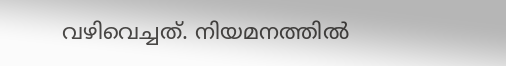വഴിവെച്ചത്. നിയമനത്തിൽ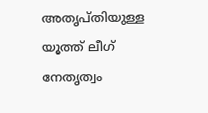അതൃപ്തിയുള്ള യൂത്ത് ലീഗ് നേതൃത്വം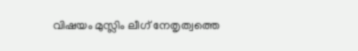വിഷയം മുസ്ലിം ലീഗ് നേതൃത്വത്തെ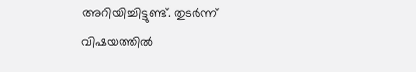അറിയിച്ചിട്ടുണ്ട്. തുടർന്ന് വിഷയത്തിൽ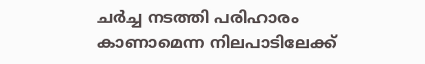ചർച്ച നടത്തി പരിഹാരം കാണാമെന്ന നിലപാടിലേക്ക്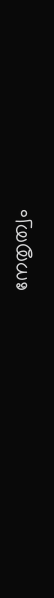നേതൃത്വം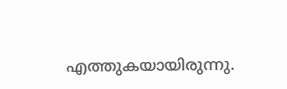എത്തുകയായിരുന്നു.